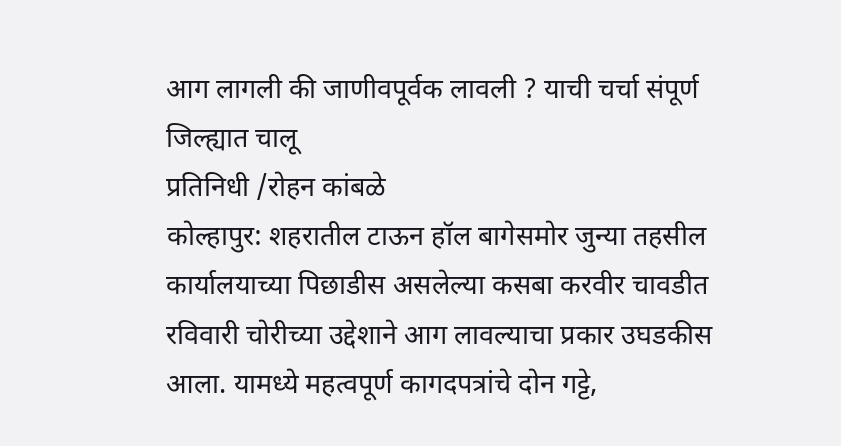आग लागली की जाणीवपूर्वक लावली ? याची चर्चा संपूर्ण जिल्ह्यात चालू
प्रतिनिधी /रोहन कांबळे
कोल्हापुर: शहरातील टाऊन हॉल बागेसमोर जुन्या तहसील कार्यालयाच्या पिछाडीस असलेल्या कसबा करवीर चावडीत रविवारी चोरीच्या उद्देशाने आग लावल्याचा प्रकार उघडकीस आला. यामध्ये महत्वपूर्ण कागदपत्रांचे दोन गट्टे,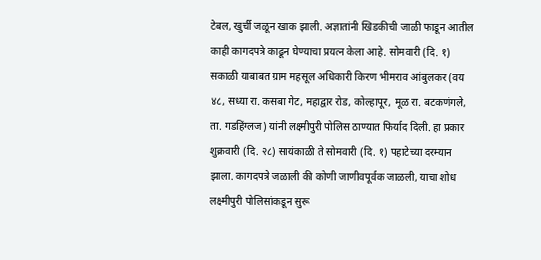टेबल, खुर्ची जळून खाक झाली. अज्ञातांनी खिडकीची जाळी फाडून आतील काही कागदपत्रे काढून घेण्याचा प्रयत्न केला आहे. सोमवारी (दि. १) सकाळी याबाबत ग्राम महसूल अधिकारी किरण भीमराव आंबुलकर (वय ४८, सध्या रा. कसबा गेट, महाद्वार रोड, कोल्हापूर, मूळ रा. बटकणंगले, ता. गडहिंग्लज) यांनी लक्ष्मीपुरी पोलिस ठाण्यात फिर्याद दिली. हा प्रकार शुक्रवारी (दि. २८) सायंकाळी ते सोमवारी (दि. १) पहाटेच्या दरम्यान झाला. कागदपत्रे जळाली की कोणी जाणीवपूर्वक जाळली, याचा शोध लक्ष्मीपुरी पोलिसांकडून सुरू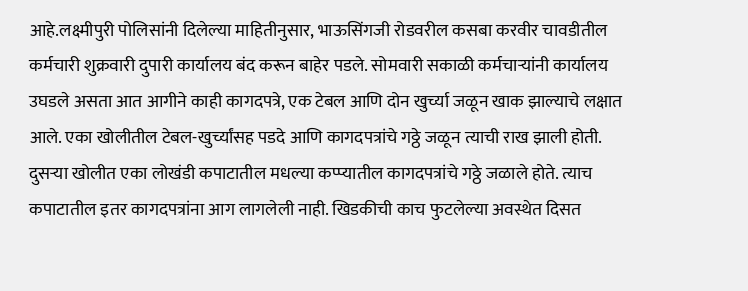आहे.लक्ष्मीपुरी पोलिसांनी दिलेल्या माहितीनुसार, भाऊसिंगजी रोडवरील कसबा करवीर चावडीतील कर्मचारी शुक्रवारी दुपारी कार्यालय बंद करून बाहेर पडले. सोमवारी सकाळी कर्मचाऱ्यांनी कार्यालय उघडले असता आत आगीने काही कागदपत्रे, एक टेबल आणि दोन खुर्च्या जळून खाक झाल्याचे लक्षात आले. एका खोलीतील टेबल-खुर्च्यांसह पडदे आणि कागदपत्रांचे गठ्ठे जळून त्याची राख झाली होती. दुसऱ्या खोलीत एका लोखंडी कपाटातील मधल्या कप्प्यातील कागदपत्रांचे गठ्ठे जळाले होते. त्याच कपाटातील इतर कागदपत्रांना आग लागलेली नाही. खिडकीची काच फुटलेल्या अवस्थेत दिसत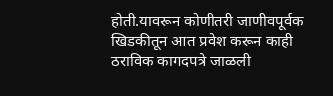होती.यावरून कोणीतरी जाणीवपूर्वक खिडकीतून आत प्रवेश करून काही ठराविक कागदपत्रे जाळली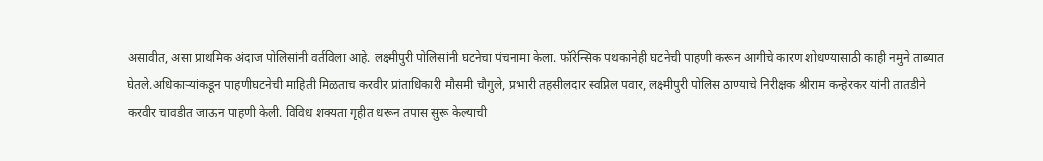असावीत, असा प्राथमिक अंदाज पोलिसांनी वर्तविला आहे. लक्ष्मीपुरी पोलिसांनी घटनेचा पंचनामा केला. फॉरेन्सिक पथकानेही घटनेची पाहणी करून आगीचे कारण शोधण्यासाठी काही नमुने ताब्यात घेतले.अधिकाऱ्यांकडून पाहणीघटनेची माहिती मिळताच करवीर प्रांताधिकारी मौसमी चौगुले, प्रभारी तहसीलदार स्वप्निल पवार, लक्ष्मीपुरी पोलिस ठाण्याचे निरीक्षक श्रीराम कन्हेरकर यांनी तातडीने करवीर चावडीत जाऊन पाहणी केली. विविध शक्यता गृहीत धरून तपास सुरू केल्याची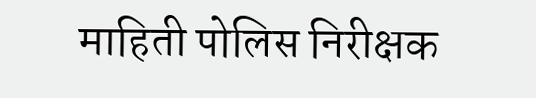माहिती पोलिस निरीक्षक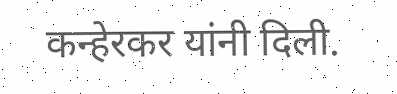कन्हेरकर यांनी दिली.